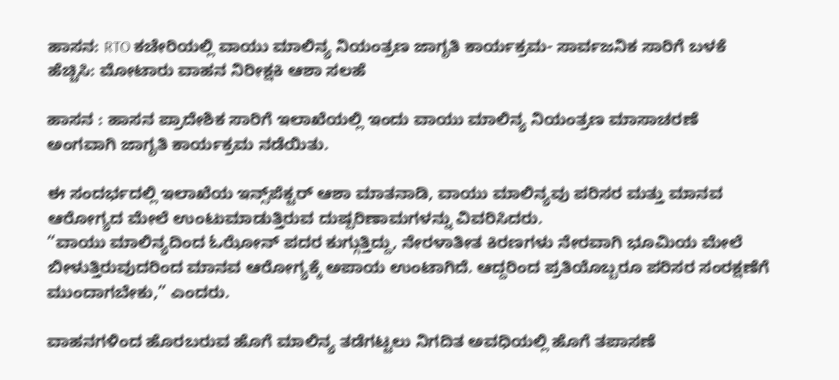ಹಾಸನ: RTO ಕಚೇರಿಯಲ್ಲಿ ವಾಯು ಮಾಲಿನ್ಯ ನಿಯಂತ್ರಣ ಜಾಗೃತಿ ಕಾರ್ಯಕ್ರಮ- ಸಾರ್ವಜನಿಕ ಸಾರಿಗೆ ಬಳಕೆ ಹೆಚ್ಚಿಸಿ: ಮೋಟಾರು ವಾಹನ ನಿರೀಕ್ಷಕಿ ಆಶಾ ಸಲಹೆ

ಹಾಸನ : ಹಾಸನ ಪ್ರಾದೇಶಿಕ ಸಾರಿಗೆ ಇಲಾಖೆಯಲ್ಲಿ ಇಂದು ವಾಯು ಮಾಲಿನ್ಯ ನಿಯಂತ್ರಣ ಮಾಸಾಚರಣೆ ಅಂಗವಾಗಿ ಜಾಗೃತಿ ಕಾರ್ಯಕ್ರಮ ನಡೆಯಿತು.

ಈ ಸಂದರ್ಭದಲ್ಲಿ ಇಲಾಖೆಯ ಇನ್ಸ್‌ಪೆಕ್ಟರ್ ಆಶಾ ಮಾತನಾಡಿ, ವಾಯು ಮಾಲಿನ್ಯವು ಪರಿಸರ ಮತ್ತು ಮಾನವ ಆರೋಗ್ಯದ ಮೇಲೆ ಉಂಟುಮಾಡುತ್ತಿರುವ ದುಷ್ಪರಿಣಾಮಗಳನ್ನು ವಿವರಿಸಿದರು.
“ವಾಯು ಮಾಲಿನ್ಯದಿಂದ ಓಝೋನ್ ಪದರ ಕುಗ್ಗುತ್ತಿದ್ದು, ನೇರಳಾತೀತ ಕಿರಣಗಳು ನೇರವಾಗಿ ಭೂಮಿಯ ಮೇಲೆ ಬೀಳುತ್ತಿರುವುದರಿಂದ ಮಾನವ ಆರೋಗ್ಯಕ್ಕೆ ಅಪಾಯ ಉಂಟಾಗಿದೆ. ಆದ್ದರಿಂದ ಪ್ರತಿಯೊಬ್ಬರೂ ಪರಿಸರ ಸಂರಕ್ಷಣೆಗೆ ಮುಂದಾಗಬೇಕು,” ಎಂದರು.

ವಾಹನಗಳಿಂದ ಹೊರಬರುವ ಹೊಗೆ ಮಾಲಿನ್ಯ ತಡೆಗಟ್ಟಲು ನಿಗದಿತ ಅವಧಿಯಲ್ಲಿ ಹೊಗೆ ತಪಾಸಣೆ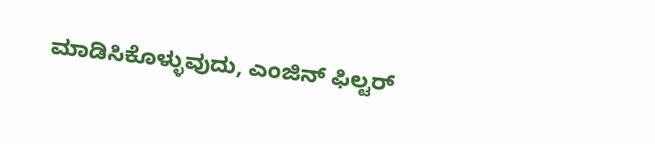ಮಾಡಿಸಿಕೊಳ್ಳುವುದು, ಎಂಜಿನ್ ಫಿಲ್ಟರ್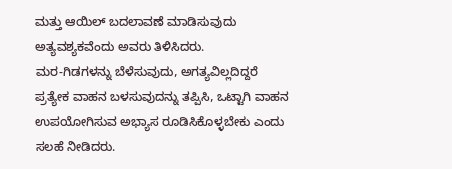ಮತ್ತು ಆಯಿಲ್ ಬದಲಾವಣೆ ಮಾಡಿಸುವುದು ಅತ್ಯವಶ್ಯಕವೆಂದು ಅವರು ತಿಳಿಸಿದರು.
ಮರ-ಗಿಡಗಳನ್ನು ಬೆಳೆಸುವುದು, ಅಗತ್ಯವಿಲ್ಲದಿದ್ದರೆ ಪ್ರತ್ಯೇಕ ವಾಹನ ಬಳಸುವುದನ್ನು ತಪ್ಪಿಸಿ, ಒಟ್ಟಾಗಿ ವಾಹನ ಉಪಯೋಗಿಸುವ ಅಭ್ಯಾಸ ರೂಡಿಸಿಕೊಳ್ಳಬೇಕು ಎಂದು ಸಲಹೆ ನೀಡಿದರು.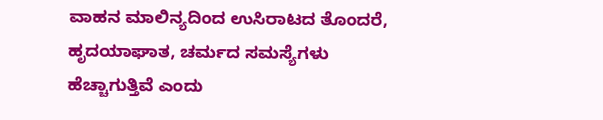ವಾಹನ ಮಾಲಿನ್ಯದಿಂದ ಉಸಿರಾಟದ ತೊಂದರೆ, ಹೃದಯಾಘಾತ, ಚರ್ಮದ ಸಮಸ್ಯೆಗಳು ಹೆಚ್ಚಾಗುತ್ತಿವೆ ಎಂದು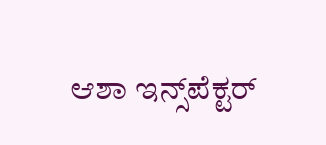ಆಶಾ ಇನ್ಸ್‌ಪೆಕ್ಟರ್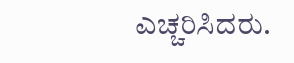ಎಚ್ಚರಿಸಿದರು.